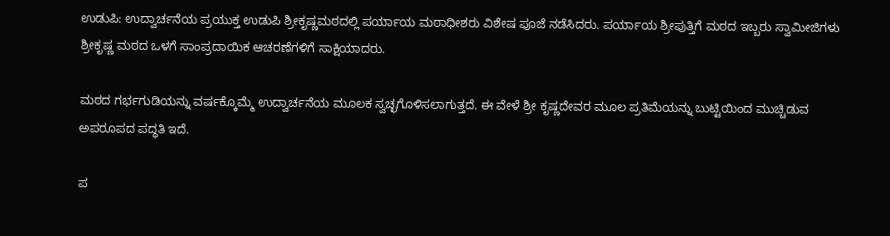ಉಡುಪಿ: ಉದ್ವಾರ್ಚನೆಯ ಪ್ರಯುಕ್ತ ಉಡುಪಿ ಶ್ರೀಕೃಷ್ಣಮಠದಲ್ಲಿ ಪರ್ಯಾಯ ಮಠಾಧೀಶರು ವಿಶೇಷ ಪೂಜೆ ನಡೆಸಿದರು. ಪರ್ಯಾಯ ಶ್ರೀಪುತ್ತಿಗೆ ಮಠದ ಇಬ್ಬರು ಸ್ವಾಮೀಜಿಗಳು ಶ್ರೀಕೃಷ್ಣ ಮಠದ ಒಳಗೆ ಸಾಂಪ್ರದಾಯಿಕ ಆಚರಣೆಗಳಿಗೆ ಸಾಕ್ಷಿಯಾದರು.

ಮಠದ ಗರ್ಭಗುಡಿಯನ್ನು ವರ್ಷಕ್ಕೊಮ್ಮೆ ಉದ್ವಾರ್ಚನೆಯ ಮೂಲಕ ಸ್ವಚ್ಛಗೊಳಿಸಲಾಗುತ್ತದೆ. ಈ ವೇಳೆ ಶ್ರೀ ಕೃಷ್ಣದೇವರ ಮೂಲ ಪ್ರತಿಮೆಯನ್ನು ಬುಟ್ಟಿಯಿಂದ ಮುಚ್ಚಿಡುವ ಅಪರೂಪದ ಪದ್ಧತಿ ಇದೆ.

ಪ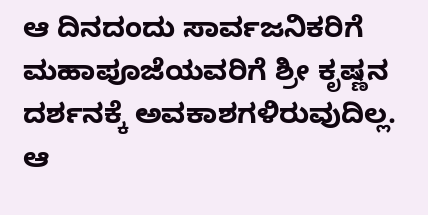ಆ ದಿನದಂದು ಸಾರ್ವಜನಿಕರಿಗೆ ಮಹಾಪೂಜೆಯವರಿಗೆ ಶ್ರೀ ಕೃಷ್ಣನ ದರ್ಶನಕ್ಕೆ ಅವಕಾಶಗಳಿರುವುದಿಲ್ಲ. ಆ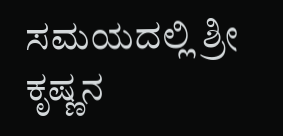ಸಮಯದಲ್ಲಿ ಶ್ರೀ ಕೃಷ್ಣನ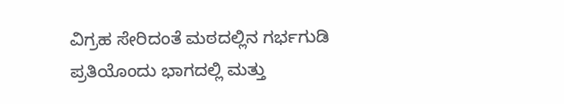ವಿಗ್ರಹ ಸೇರಿದಂತೆ ಮಠದಲ್ಲಿನ ಗರ್ಭಗುಡಿ ಪ್ರತಿಯೊಂದು ಭಾಗದಲ್ಲಿ ಮತ್ತು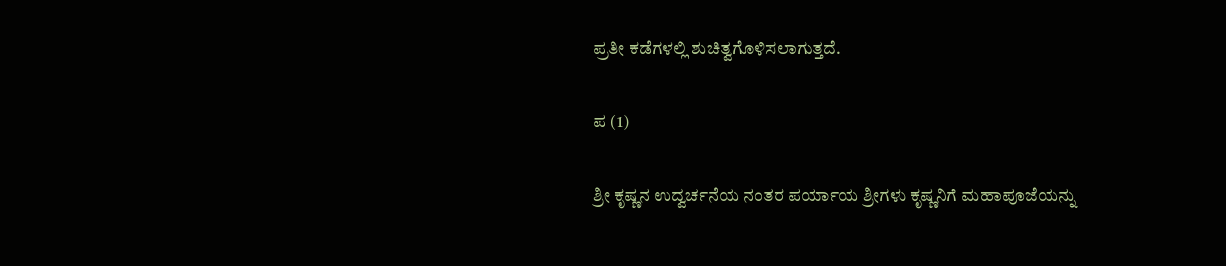ಪ್ರತೀ ಕಡೆಗಳಲ್ಲಿ ಶುಚಿತ್ವಗೊಳಿಸಲಾಗುತ್ತದೆ.

ಪ (1)

ಶ್ರೀ ಕೃಷ್ಣನ ಉದ್ವರ್ಚನೆಯ ನಂತರ ಪರ್ಯಾಯ ಶ್ರೀಗಳು ಕೃಷ್ಣನಿಗೆ ಮಹಾಪೂಜೆಯನ್ನು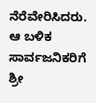ನೆರೆವೇರಿಸಿದರು. ಆ ಬಳಿಕ ಸಾರ್ವಜನಿಕರಿಗೆ ಶ್ರೀ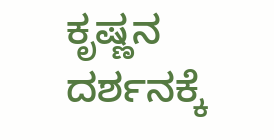ಕೃಷ್ಣನ ದರ್ಶನಕ್ಕೆ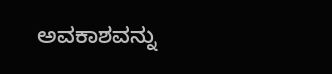ಅವಕಾಶವನ್ನು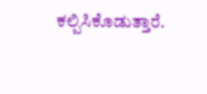ಕಲ್ಪಿಸಿಕೊಡುತ್ತಾರೆ.